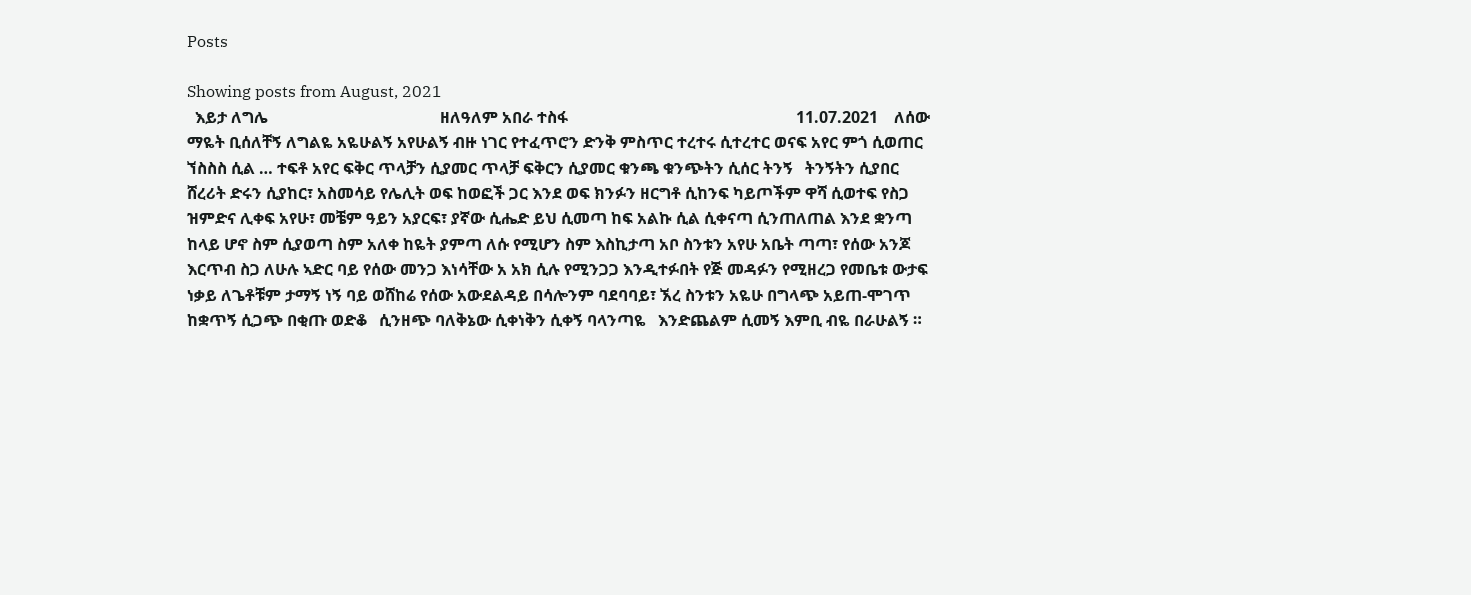Posts

Showing posts from August, 2021
  እይታ ለግሌ                                           ዘለዓለም አበራ ተስፋ                                                         11.07.2021    ለሰው ማዬት ቢሰለቸኝ ለግልዬ አዬሁልኝ አየሁልኝ ብዙ ነገር የተፈጥሮን ድንቅ ምስጥር ተረተሩ ሲተረተር ወናፍ አየር ምጎ ሲወጠር ኘስስስ ሲል … ተፍቶ አየር ፍቅር ጥላቻን ሲያመር ጥላቻ ፍቅርን ሲያመር ቁንጫ ቁንጭትን ሲሰር ትንኝ   ትንኝትን ሲያበር ሸረሪት ድሩን ሲያከር፣ አስመሳይ የሌሊት ወፍ ከወፎች ጋር እንደ ወፍ ክንፉን ዘርግቶ ሲከንፍ ካይጦችም ዋሻ ሲወተፍ የስጋ ዝምድና ሊቀፍ አየሁ፣ መቼም ዓይን አያርፍ፣ ያኛው ሲሔድ ይህ ሲመጣ ከፍ አልኩ ሲል ሲቀናጣ ሲንጠለጠል እንደ ቋንጣ ከላይ ሆኖ ስም ሲያወጣ ስም አለቀ ከዬት ያምጣ ለሱ የሚሆን ስም እስኪታጣ አቦ ስንቱን አየሁ አቤት ጣጣ፣ የሰው አንጆ እርጥብ ስጋ ለሁሉ ኣድር ባይ የሰው መንጋ እነሳቸው አ አክ ሲሉ የሚንጋጋ እንዲተፉበት የጅ መዳፉን የሚዘረጋ የመቤቱ ውታፍ ነቃይ ለጌቶቹም ታማኝ ነኝ ባይ ወሸከሬ የሰው አውደልዳይ በሳሎንም ባደባባይ፣ ኧረ ስንቱን አዬሁ በግላጭ አይጠ-ሞገጥ ከቋጥኝ ሲጋጭ በቂጡ ወድቆ   ሲንዘጭ ባለቅኔው ሲቀነቅን ሲቀኝ ባላንጣዬ   እንድጨልም ሲመኝ እምቢ ብዬ በራሁልኝ ።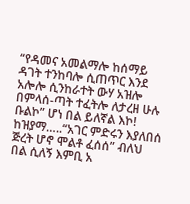“የዳመና አመልማሎ ከሰማይ ዳገት ተንከባሎ ሲጠጥር እንደ አሎሎ ሲንከራተት ውሃ አዝሎ በምላሰ-ጣት ተፈትሎ ለታረዘ ሁሉ ቡልኮ” ሆነ በል ይለኛል እኮ! ከዝያማ…..“አገር ምድሩን እያለበሰ ጅረት ሆኖ ሞልቶ ፈሰሰ” ብለህ በል ሲለኝ እምቢ አ